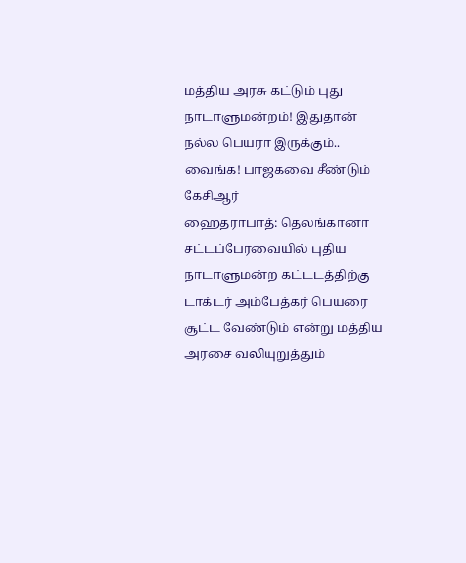மத்திய அரசு கட்டும் புது நாடாளுமன்றம்! இதுதான் நல்ல பெயரா இருக்கும்.. வைங்க! பாஜகவை சீண்டும் கேசிஆர்
ஹைதராபாத்: தெலங்கானா சட்டப்பேரவையில் புதிய நாடாளுமன்ற கட்டடத்திற்கு டாக்டர் அம்பேத்கர் பெயரை சூட்ட வேண்டும் என்று மத்திய அரசை வலியுறுத்தும்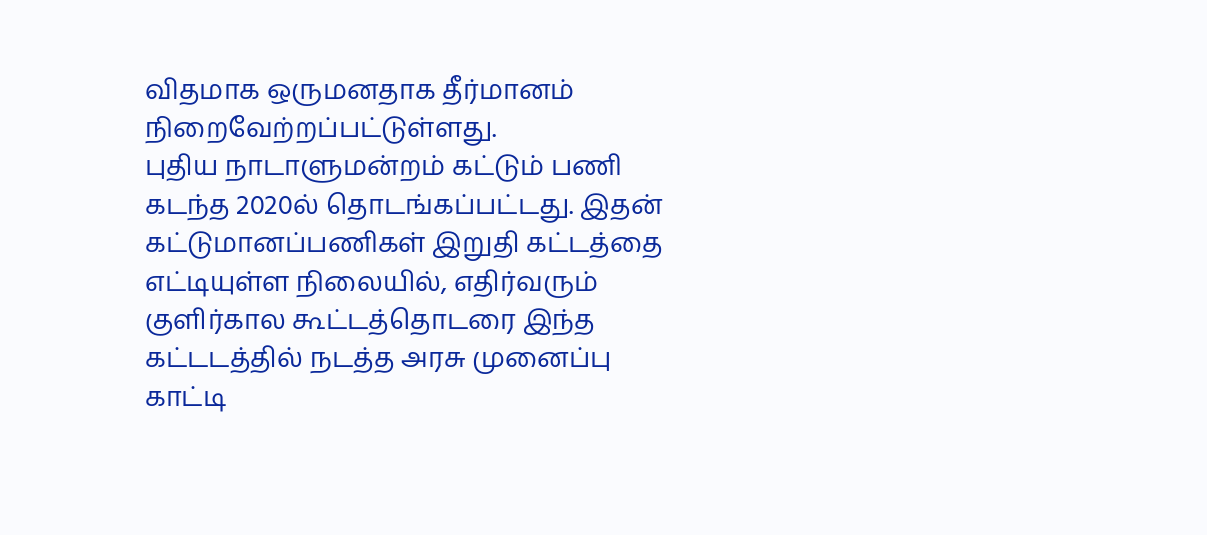விதமாக ஒருமனதாக தீர்மானம் நிறைவேற்றப்பட்டுள்ளது.
புதிய நாடாளுமன்றம் கட்டும் பணி கடந்த 2020ல் தொடங்கப்பட்டது. இதன் கட்டுமானப்பணிகள் இறுதி கட்டத்தை எட்டியுள்ள நிலையில், எதிர்வரும் குளிர்கால கூட்டத்தொடரை இந்த கட்டடத்தில் நடத்த அரசு முனைப்பு காட்டி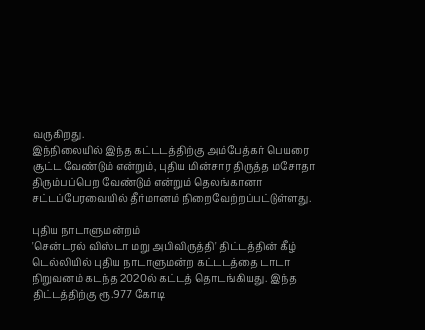வருகிறது.
இந்நிலையில் இந்த கட்டடத்திற்கு அம்பேத்கர் பெயரை சூட்ட வேண்டும் என்றும், புதிய மின்சார திருத்த மசோதா திரும்பப்பெற வேண்டும் என்றும் தெலங்கானா சட்டப்பேரவையில் தீர்மானம் நிறைவேற்றப்பட்டுள்ளது.

புதிய நாடாளுமன்றம்
'சென்டரல் விஸ்டா மறு அபிவிருத்தி' திட்டத்தின் கீழ் டெல்லியில் புதிய நாடாளுமன்ற கட்டடத்தை டாடா நிறுவனம் கடந்த 2020ல் கட்டத் தொடங்கியது. இந்த திட்டத்திற்கு ரூ.977 கோடி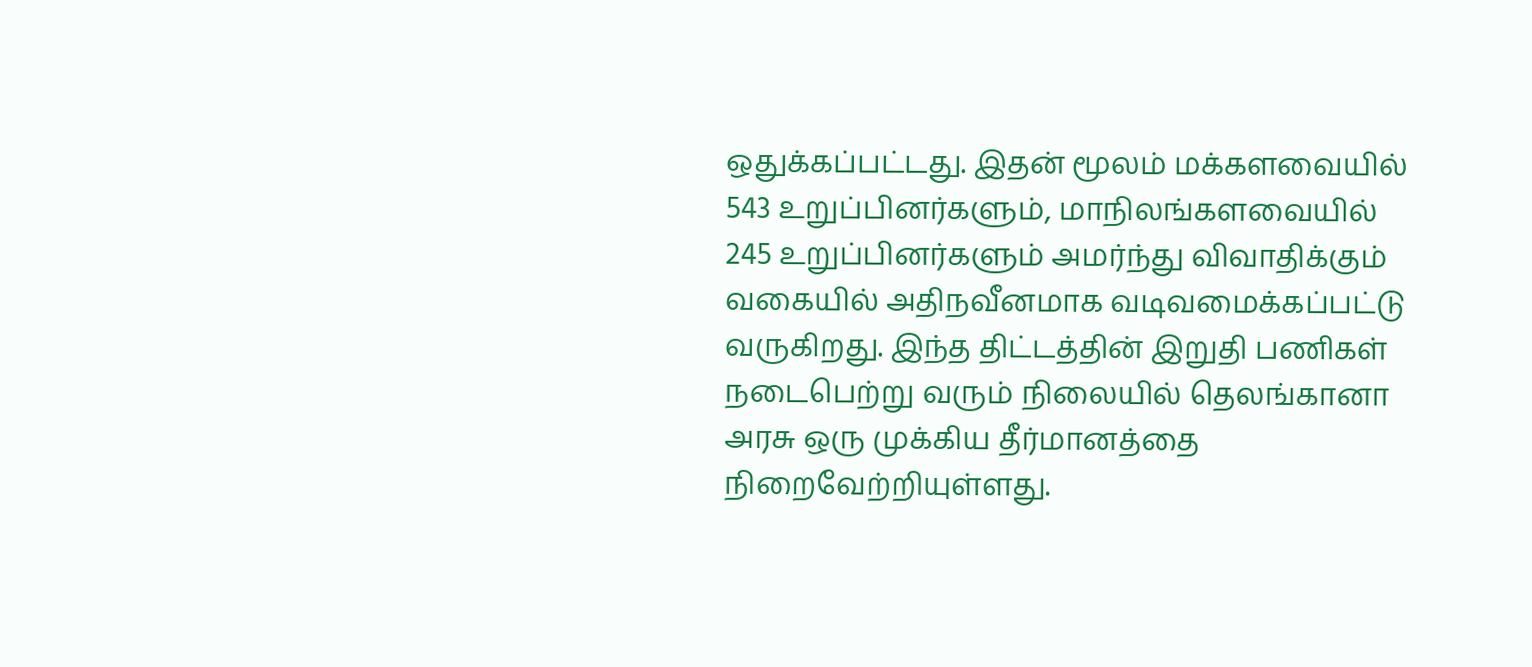ஒதுக்கப்பட்டது. இதன் மூலம் மக்களவையில் 543 உறுப்பினர்களும், மாநிலங்களவையில் 245 உறுப்பினர்களும் அமர்ந்து விவாதிக்கும் வகையில் அதிநவீனமாக வடிவமைக்கப்பட்டு வருகிறது. இந்த திட்டத்தின் இறுதி பணிகள் நடைபெற்று வரும் நிலையில் தெலங்கானா அரசு ஒரு முக்கிய தீர்மானத்தை நிறைவேற்றியுள்ளது.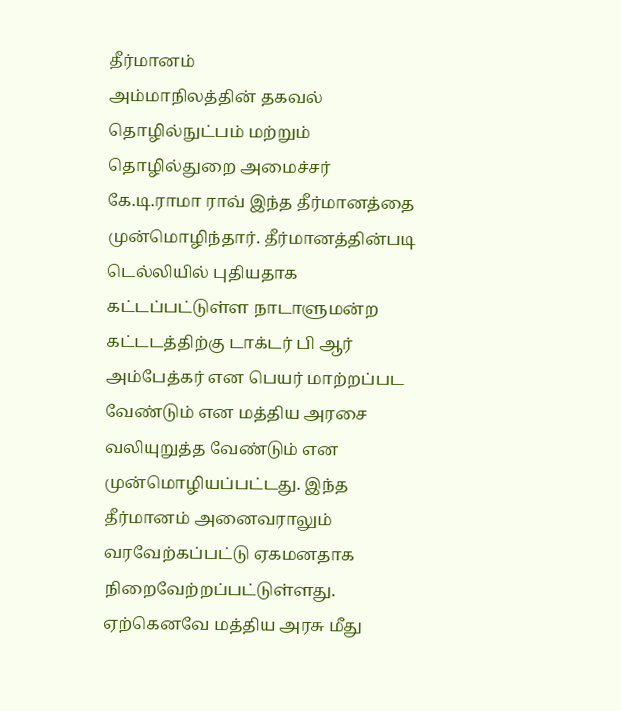தீர்மானம்
அம்மாநிலத்தின் தகவல் தொழில்நுட்பம் மற்றும் தொழில்துறை அமைச்சர் கே.டி.ராமா ராவ் இந்த தீர்மானத்தை முன்மொழிந்தார். தீர்மானத்தின்படி டெல்லியில் புதியதாக கட்டப்பட்டுள்ள நாடாளுமன்ற கட்டடத்திற்கு டாக்டர் பி ஆர் அம்பேத்கர் என பெயர் மாற்றப்பட வேண்டும் என மத்திய அரசை வலியுறுத்த வேண்டும் என முன்மொழியப்பட்டது. இந்த தீர்மானம் அனைவராலும் வரவேற்கப்பட்டு ஏகமனதாக நிறைவேற்றப்பட்டுள்ளது. ஏற்கெனவே மத்திய அரசு மீது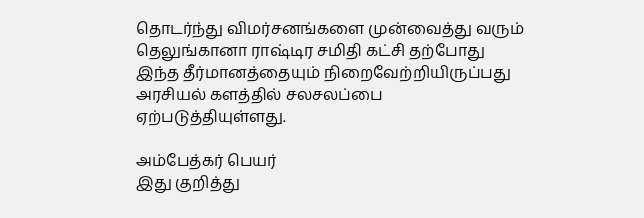தொடர்ந்து விமர்சனங்களை முன்வைத்து வரும் தெலுங்கானா ராஷ்டிர சமிதி கட்சி தற்போது இந்த தீர்மானத்தையும் நிறைவேற்றியிருப்பது அரசியல் களத்தில் சலசலப்பை ஏற்படுத்தியுள்ளது.

அம்பேத்கர் பெயர்
இது குறித்து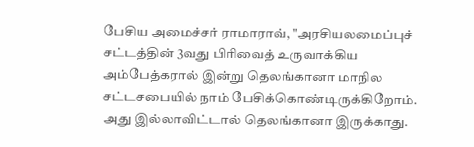பேசிய அமைச்சர் ராமாராவ், "அரசியலமைப்புச் சட்டத்தின் 3வது பிரிவைத் உருவாக்கிய அம்பேத்கரால் இன்று தெலங்கானா மாநில சட்டசபையில் நாம் பேசிக்கொண்டிருக்கிறோம். அது இல்லாவிட்டால் தெலங்கானா இருக்காது.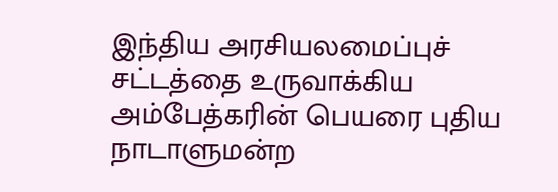இந்திய அரசியலமைப்புச் சட்டத்தை உருவாக்கிய அம்பேத்கரின் பெயரை புதிய நாடாளுமன்ற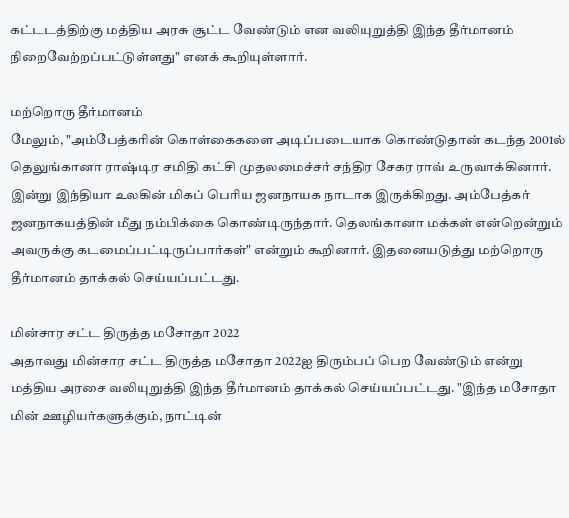கட்டடத்திற்கு மத்திய அரசு சூட்ட வேண்டும் என வலியுறுத்தி இந்த தீர்மானம் நிறைவேற்றப்பட்டுள்ளது" எனக் கூறியுள்ளார்.

மற்றொரு தீர்மானம்
மேலும், "அம்பேத்கரின் கொள்கைகளை அடிப்படையாக கொண்டுதான் கடந்த 2001ல் தெலுங்கானா ராஷ்டிர சமிதி கட்சி முதலமைச்சர் சந்திர சேகர ராவ் உருவாக்கினார். இன்று இந்தியா உலகின் மிகப் பெரிய ஜனநாயக நாடாக இருக்கிறது. அம்பேத்கர் ஜனநாகயத்தின் மீது நம்பிக்கை கொண்டிருந்தார். தெலங்கானா மக்கள் என்றென்றும் அவருக்கு கடமைப்பட்டிருப்பார்கள்" என்றும் கூறினார். இதனையடுத்து மற்றொரு தீர்மானம் தாக்கல் செய்யப்பட்டது.

மின்சார சட்ட திருத்த மசோதா 2022
அதாவது மின்சார சட்ட திருத்த மசோதா 2022ஐ திரும்பப் பெற வேண்டும் என்று மத்திய அரசை வலியுறுத்தி இந்த தீர்மானம் தாக்கல் செய்யப்பட்டது. "இந்த மசோதா மின் ஊழியர்களுக்கும், நாட்டின்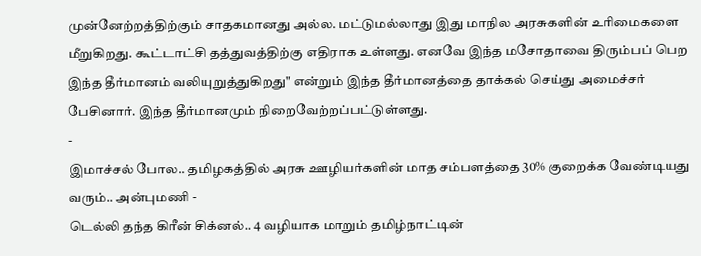முன்னேற்றத்திற்கும் சாதகமானது அல்ல. மட்டுமல்லாது இது மாநில அரசுகளின் உரிமைகளை மீறுகிறது. கூட்டாட்சி தத்துவத்திற்கு எதிராக உள்ளது. எனவே இந்த மசோதாவை திரும்பப் பெற இந்த தீர்மானம் வலியுறுத்துகிறது" என்றும் இந்த தீர்மானத்தை தாக்கல் செய்து அமைச்சர் பேசினார். இந்த தீர்மானமும் நிறைவேற்றப்பட்டுள்ளது.
-
இமாச்சல் போல.. தமிழகத்தில் அரசு ஊழியர்களின் மாத சம்பளத்தை 30% குறைக்க வேண்டியது வரும்.. அன்புமணி -
டெல்லி தந்த கிரீன் சிக்னல்.. 4 வழியாக மாறும் தமிழ்நாட்டின்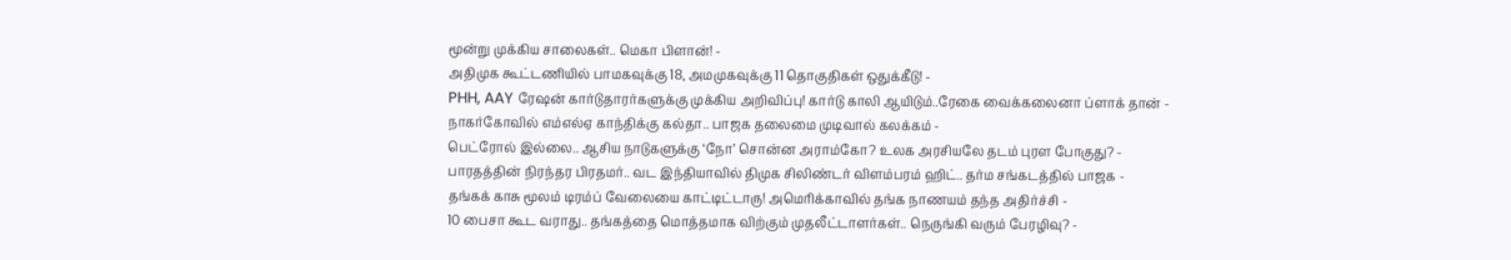மூன்று முக்கிய சாலைகள்.. மெகா பிளான்! -
அதிமுக கூட்டணியில் பாமகவுக்கு 18, அமமுகவுக்கு 11 தொகுதிகள் ஒதுக்கீடு! -
PHH, AAY ரேஷன் கார்டுதாரர்களுக்கு முக்கிய அறிவிப்பு! கார்டு காலி ஆயிடும்..ரேகை வைக்கலைனா ப்ளாக் தான் -
நாகர்கோவில் எம்எல்ஏ காந்திக்கு கல்தா.. பாஜக தலைமை முடிவால் கலக்கம் -
பெட்ரோல் இல்லை.. ஆசிய நாடுகளுக்கு ‘நோ’ சொன்ன அராம்கோ? உலக அரசியலே தடம் புரள போகுது? -
பாரதத்தின் நிரந்தர பிரதமர்.. வட இந்தியாவில் திமுக சிலிண்டர் விளம்பரம் ஹிட்.. தர்ம சங்கடத்தில் பாஜக -
தங்கக் காசு மூலம் டிரம்ப் வேலையை காட்டிட்டாரு! அமெரிக்காவில் தங்க நாணயம் தந்த அதிர்ச்சி -
10 பைசா கூட வராது.. தங்கத்தை மொத்தமாக விற்கும் முதலீட்டாளர்கள்.. நெருங்கி வரும் பேரழிவு? -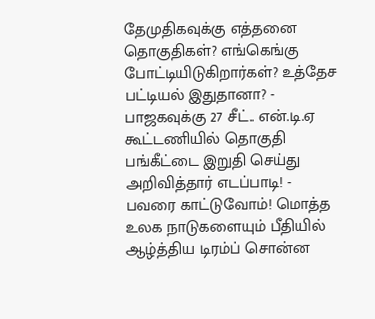தேமுதிகவுக்கு எத்தனை தொகுதிகள்? எங்கெங்கு போட்டியிடுகிறார்கள்? உத்தேச பட்டியல் இதுதானா? -
பாஜகவுக்கு 27 சீட்.. என்.டி.ஏ கூட்டணியில் தொகுதி பங்கீட்டை இறுதி செய்து அறிவித்தார் எடப்பாடி! -
பவரை காட்டுவோம்! மொத்த உலக நாடுகளையும் பீதியில் ஆழ்த்திய டிரம்ப் சொன்ன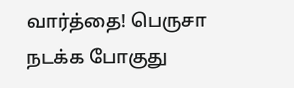வார்த்தை! பெருசா நடக்க போகுது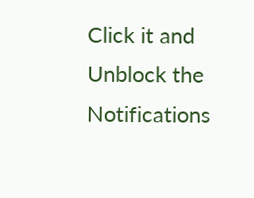Click it and Unblock the Notifications